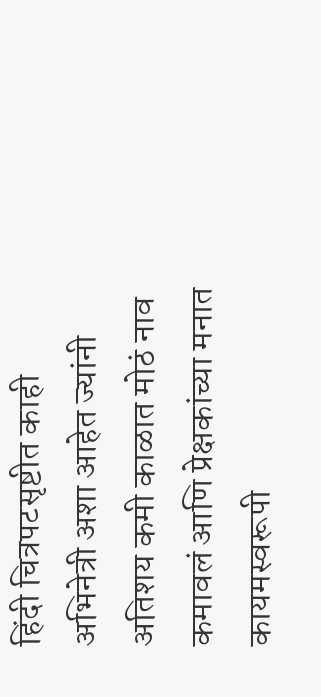हिंदी चित्रपटसृष्टीत काही अभिनेत्री अशा आहेत ज्यांनी अतिशय कमी काळात मोठं नाव कमावलं आणि प्रेक्षकांच्या मनात कायमस्वरूपी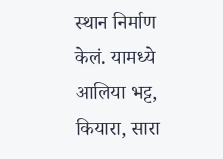स्थान निर्माण केलं. यामध्ये आलिया भट्ट, कियारा, सारा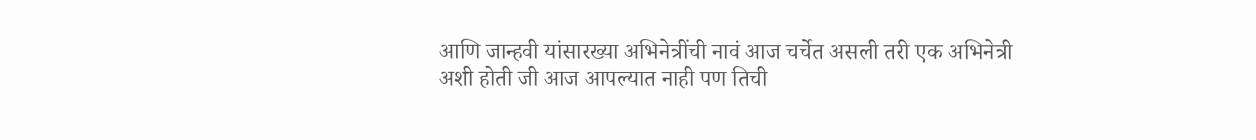आणि जान्हवी यांसारख्या अभिनेत्रींची नावं आज चर्चेत असली तरी एक अभिनेत्री अशी होती जी आज आपल्यात नाही पण तिची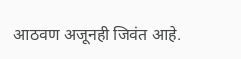आठवण अजूनही जिवंत आहे.